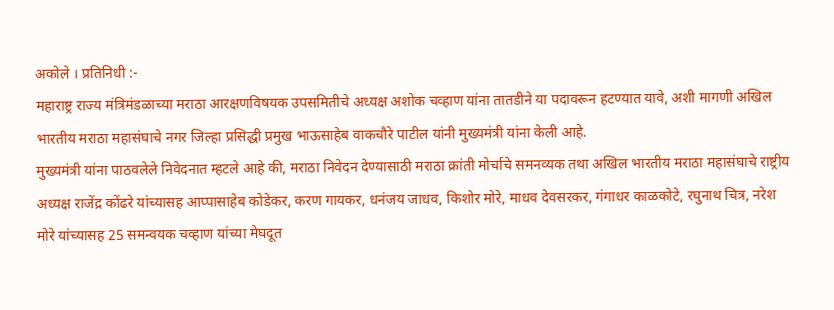अकोले । प्रतिनिधी :-
महाराष्ट्र राज्य मंत्रिमंडळाच्या मराठा आरक्षणविषयक उपसमितीचे अध्यक्ष अशोक चव्हाण यांना तातडीने या पदावरून हटण्यात यावे, अशी मागणी अखिल भारतीय मराठा महासंघाचे नगर जिल्हा प्रसिद्धी प्रमुख भाऊसाहेब वाकचौरे पाटील यांनी मुख्यमंत्री यांना केली आहे.
मुख्यमंत्री यांना पाठवलेले निवेदनात म्हटले आहे की, मराठा निवेदन देण्यासाठी मराठा क्रांती मोर्चाचे समनव्यक तथा अखिल भारतीय मराठा महासंघाचे राष्ट्रीय अध्यक्ष राजेंद्र कोंढरे यांच्यासह आप्पासाहेब कोडेकर, करण गायकर, धनंजय जाधव, किशोर मोरे, माधव देवसरकर, गंगाधर काळकोटे, रघुनाथ चित्र, नरेश मोरे यांच्यासह 25 समन्वयक चव्हाण यांच्या मेघदूत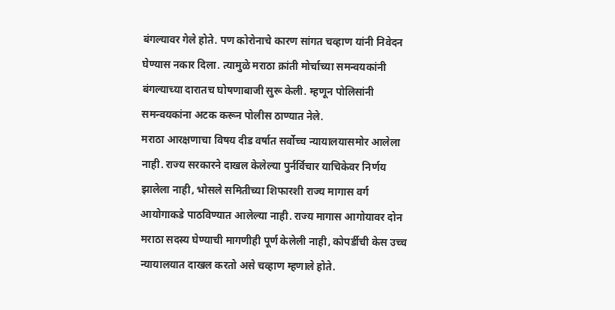बंगल्यावर गेले होते. पण कोरोनाचे कारण सांगत चव्हाण यांनी निवेदन घेण्यास नकार दिला. त्यामुळे मराठा क्रांती मोर्चाच्या समन्वयकांनी बंगल्याच्या दारातच घोषणाबाजी सुरू केली. म्हणून पोलिसांनी समन्वयकांना अटक करून पोलीस ठाण्यात नेले.
मराठा आरक्षणाचा विषय दीड वर्षात सर्वोच्च न्यायालयासमोर आलेला नाही. राज्य सरकारने दाखल केलेल्या पुर्नर्विचार याचिकेवर निर्णय झालेला नाही, भोसले समितीच्या शिफारशी राज्य मागास वर्ग आयोगाकडे पाठविण्यात आलेल्या नाही. राज्य मागास आगोयावर दोन मराठा सदस्य घेण्याची मागणीही पूर्ण केलेली नाही, कोपर्डीची केस उच्च न्यायालयात दाखल करतो असे चव्हाण म्हणाले होते.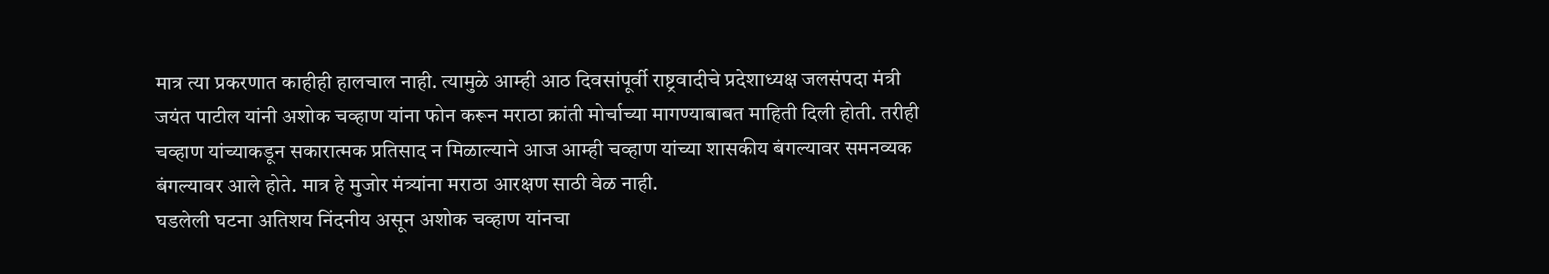मात्र त्या प्रकरणात काहीही हालचाल नाही. त्यामुळे आम्ही आठ दिवसांपूर्वी राष्ट्रवादीचे प्रदेशाध्यक्ष जलसंपदा मंत्री जयंत पाटील यांनी अशोक चव्हाण यांना फोन करून मराठा क्रांती मोर्चाच्या मागण्याबाबत माहिती दिली होती. तरीही चव्हाण यांच्याकडून सकारात्मक प्रतिसाद न मिळाल्याने आज आम्ही चव्हाण यांच्या शासकीय बंगल्यावर समनव्यक बंगल्यावर आले होते. मात्र हे मुजोर मंत्र्यांना मराठा आरक्षण साठी वेळ नाही.
घडलेली घटना अतिशय निंदनीय असून अशोक चव्हाण यांनचा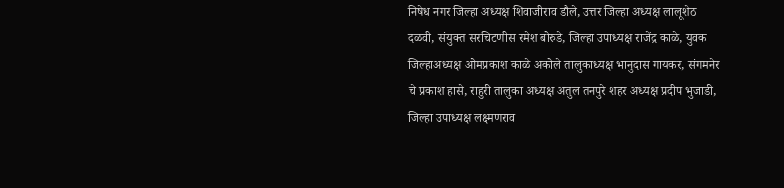निषेध नगर जिल्हा अध्यक्ष शिवाजीराव डौले, उत्तर जिल्हा अध्यक्ष लालूशेठ दळवी, संयुक्त सरचिटणीस रमेश बोरुडे, जिल्हा उपाध्यक्ष राजेंद्र काळे, युवक जिल्हाअध्यक्ष ओमप्रकाश काळे अकोले तालुकाध्यक्ष भानुदास गायकर, संगमनेर चे प्रकाश हासे, राहुरी तालुका अध्यक्ष अतुल तनपुरे शहर अध्यक्ष प्रदीप भुजाडी, जिल्हा उपाध्यक्ष लक्ष्मणराव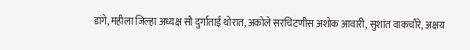डांगे, महीला जिल्हा अध्यक्ष सौ दुर्गाताई थोरात, अकोले सरचिटणीस अशोक आवारी, सुशांत वाकचौरे, अक्षय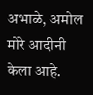अभाळे, अमोल मोरे आदीनी केला आहे.